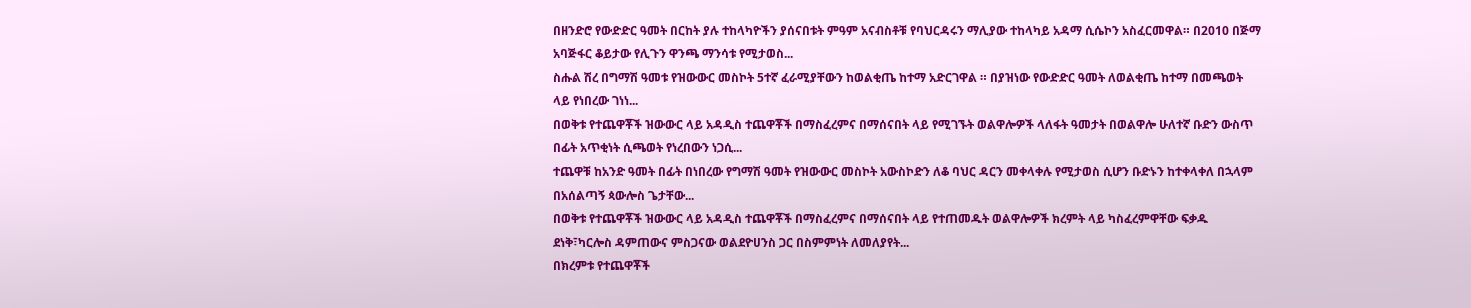በዘንድሮ የውድድር ዓመት በርከት ያሉ ተከላካዮችን ያሰናበቱት ምዓም አናብስቶቹ የባህርዳሩን ማሊያው ተከላካይ አዳማ ሲሴኮን አስፈርመዋል። በ2010 በጅማ አባጅፋር ቆይታው የሊጉን ዋንጫ ማንሳቱ የሚታወስ...
ስሑል ሽረ በግማሽ ዓመቱ የዝውውር መስኮት 5ተኛ ፈራሚያቸውን ከወልቂጤ ከተማ አድርገዋል ። በያዝነው የውድድር ዓመት ለወልቂጤ ከተማ በመጫወት ላይ የነበረው ገነነ...
በወቅቱ የተጨዋቾች ዝውውር ላይ አዳዲስ ተጨዋቾች በማስፈረምና በማሰናበት ላይ የሚገኙት ወልዋሎዎች ላለፋት ዓመታት በወልዋሎ ሁለተኛ ቡድን ውስጥ በፊት አጥቂነት ሲጫወት የነረበውን ነጋሲ...
ተጨዋቹ ከአንድ ዓመት በፊት በነበረው የግማሽ ዓመት የዝውውር መስኮት አውስኮድን ለቆ ባህር ዳርን መቀላቀሉ የሚታወስ ሲሆን ቡድኑን ከተቀላቀለ በኋላም በአሰልጣኝ ጳውሎስ ጌታቸው...
በወቅቱ የተጨዋቾች ዝውውር ላይ አዳዲስ ተጨዋቾች በማስፈረምና በማሰናበት ላይ የተጠመዱት ወልዋሎዎች ክረምት ላይ ካስፈረምዋቸው ፍቃዱ ደነቅ፣ካርሎስ ዳምጠውና ምስጋናው ወልደዮሀንስ ጋር በስምምነት ለመለያየት...
በክረምቱ የተጨዋቾች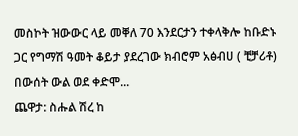መስኮት ዝውውር ላይ መቐለ 70 እንደርታን ተቀላቅሎ ከቡድኑ ጋር የግማሽ ዓመት ቆይታ ያደረገው ክብሮም አፅብሀ ( ቺቻሪቶ) በውሰት ውል ወደ ቀድሞ...
ጨዋታ: ስሑል ሽረ ከ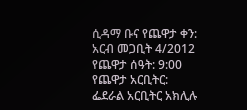ሲዳማ ቡና የጨዋታ ቀን: አርብ መጋቢት 4/2012 የጨዋታ ሰዓት: 9:00 የጨዋታ አርቢትር: ፌደራል አርቢትር አክሊሉ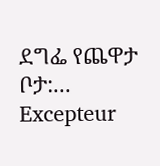ደግፌ የጨዋታ ቦታ:...
Excepteur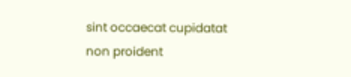sint occaecat cupidatat non proident